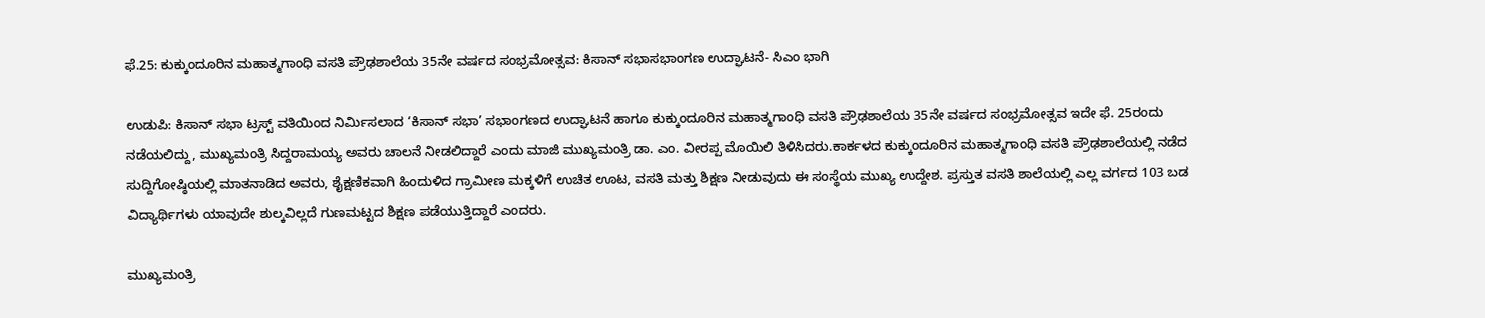ಫೆ.25: ಕುಕ್ಕುಂದೂರಿನ ಮಹಾತ್ಮಗಾಂಧಿ ವಸತಿ ಪ್ರೌಢಶಾಲೆಯ 35ನೇ ವರ್ಷದ ಸಂಭ್ರಮೋತ್ಸವ: ಕಿಸಾನ್ ಸಭಾಸಭಾಂಗಣ ಉದ್ಘಾಟನೆ- ಸಿಎಂ ಭಾಗಿ

ಉಡುಪಿ: ಕಿಸಾನ್ ಸಭಾ ಟ್ರಸ್ಟ್ ವತಿಯಿಂದ ನಿರ್ಮಿಸಲಾದ ‘ಕಿಸಾನ್ ಸಭಾ’ ಸಭಾಂಗಣದ ಉದ್ಘಾಟನೆ ಹಾಗೂ ಕುಕ್ಕುಂದೂರಿನ ಮಹಾತ್ಮಗಾಂಧಿ ವಸತಿ ಪ್ರೌಢಶಾಲೆಯ 35ನೇ ವರ್ಷದ ಸಂಭ್ರಮೋತ್ಸವ ಇದೇ ಫೆ. 25ರಂದು ನಡೆಯಲಿದ್ದು, ಮುಖ್ಯಮಂತ್ರಿ ಸಿದ್ದರಾಮಯ್ಯ ಅವರು ಚಾಲನೆ ನೀಡಲಿದ್ದಾರೆ ಎಂದು ಮಾಜಿ ಮುಖ್ಯಮಂತ್ರಿ ಡಾ. ಎಂ. ವೀರಪ್ಪ ಮೊಯಿಲಿ ತಿಳಿಸಿದರು.ಕಾರ್ಕಳದ ಕುಕ್ಕುಂದೂರಿನ ಮಹಾತ್ಮಗಾಂಧಿ ವಸತಿ ಪ್ರೌಢಶಾಲೆಯಲ್ಲಿ ನಡೆದ ಸುದ್ದಿಗೋಷ್ಠಿಯಲ್ಲಿ ಮಾತನಾಡಿದ ಅವರು, ಶೈಕ್ಷಣಿಕವಾಗಿ ಹಿಂದುಳಿದ ಗ್ರಾಮೀಣ ಮಕ್ಕಳಿಗೆ ಉಚಿತ ಊಟ, ವಸತಿ ಮತ್ತು ಶಿಕ್ಷಣ ನೀಡುವುದು ಈ ಸಂಸ್ಥೆಯ ಮುಖ್ಯ ಉದ್ದೇಶ. ಪ್ರಸ್ತುತ ವಸತಿ ಶಾಲೆಯಲ್ಲಿ ಎಲ್ಲ ವರ್ಗದ 103 ಬಡ ವಿದ್ಯಾರ್ಥಿಗಳು ಯಾವುದೇ ಶುಲ್ಕವಿಲ್ಲದೆ ಗುಣಮಟ್ಟದ ಶಿಕ್ಷಣ ಪಡೆಯುತ್ತಿದ್ದಾರೆ ಎಂದರು.

ಮುಖ್ಯಮಂತ್ರಿ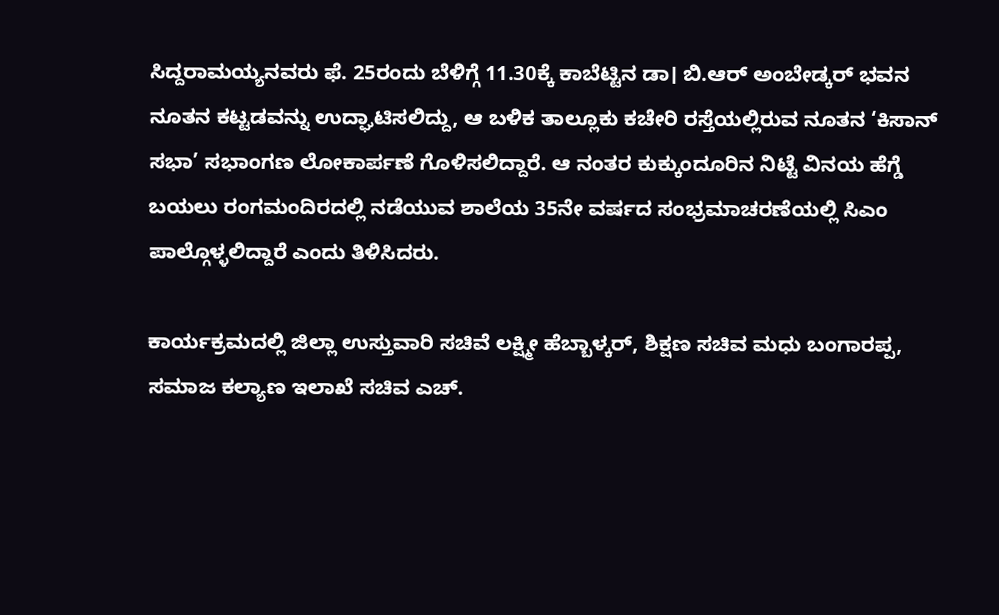ಸಿದ್ದರಾಮಯ್ಯನವರು ಫೆ. 25ರಂದು ಬೆಳಿಗ್ಗೆ 11.30ಕ್ಕೆ ಕಾಬೆಟ್ಟಿನ ಡಾ। ಬಿ.ಆರ್ ಅಂಬೇಡ್ಕರ್ ಭವನ ನೂತನ ಕಟ್ಟಡವನ್ನು ಉದ್ಘಾಟಿಸಲಿದ್ದು, ಆ ಬಳಿಕ ತಾಲ್ಲೂಕು ಕಚೇರಿ ರಸ್ತೆಯಲ್ಲಿರುವ ನೂತನ ‘ಕಿಸಾನ್ ಸಭಾ’ ಸಭಾಂಗಣ ಲೋಕಾರ್ಪಣೆ ಗೊಳಿಸಲಿದ್ದಾರೆ. ಆ ನಂತರ ಕುಕ್ಕುಂದೂರಿನ ನಿಟ್ಟೆ ವಿನಯ ಹೆಗ್ಡೆ ಬಯಲು ರಂಗಮಂದಿರದಲ್ಲಿ ನಡೆಯುವ ಶಾಲೆಯ 35ನೇ ವರ್ಷದ ಸಂಭ್ರಮಾಚರಣೆಯಲ್ಲಿ ಸಿಎಂ ಪಾಲ್ಗೊಳ್ಳಲಿದ್ದಾರೆ‌ ಎಂದು ತಿಳಿಸಿದರು.

ಕಾರ್ಯಕ್ರಮದಲ್ಲಿ ಜಿಲ್ಲಾ ಉಸ್ತುವಾರಿ ಸಚಿವೆ ಲಕ್ಷ್ಮೀ ಹೆಬ್ಬಾಳ್ಕರ್, ಶಿಕ್ಷಣ ಸಚಿವ ಮಧು ಬಂಗಾರಪ್ಪ, ಸಮಾಜ ಕಲ್ಯಾಣ ಇಲಾಖೆ ಸಚಿವ ಎಚ್‌.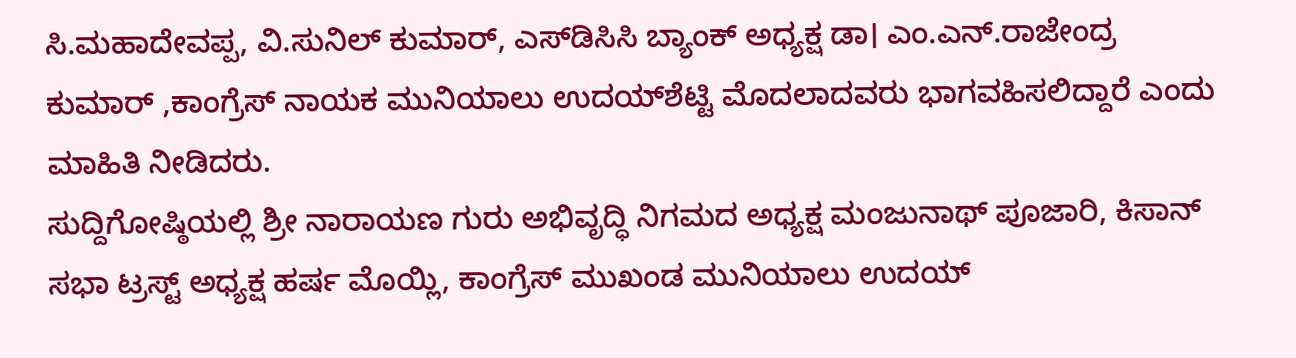ಸಿ.ಮಹಾದೇವಪ್ಪ, ವಿ.ಸುನಿಲ್ ಕುಮಾರ್, ಎಸ್‌ಡಿಸಿಸಿ ಬ್ಯಾಂಕ್‌ ಅಧ್ಯಕ್ಷ ಡಾ। ಎಂ.ಎನ್‌.ರಾಜೇಂದ್ರ ಕುಮಾರ್‌ ,ಕಾಂಗ್ರೆಸ್‌ ನಾಯಕ ಮುನಿಯಾಲು ಉದಯ್‌ಶೆಟ್ಟಿ ಮೊದಲಾದವರು ಭಾಗವಹಿಸಲಿದ್ದಾರೆ ಎಂದು ಮಾಹಿತಿ ನೀಡಿದರು.
ಸುದ್ದಿಗೋಷ್ಠಿಯಲ್ಲಿ ಶ್ರೀ ನಾರಾಯಣ ಗುರು ಅಭಿವೃದ್ಧಿ ನಿಗಮದ ಅಧ್ಯಕ್ಷ ಮಂಜುನಾಥ್‌ ಪೂಜಾರಿ, ಕಿಸಾನ್‌ ಸಭಾ ಟ್ರಸ್ಟ್‌ ಅಧ್ಯಕ್ಷ ಹರ್ಷ ಮೊಯ್ಲಿ, ಕಾಂಗ್ರೆಸ್‌ ಮುಖಂಡ ಮುನಿಯಾಲು ಉದಯ್‌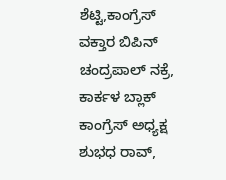ಶೆಟ್ಟಿ,ಕಾಂಗ್ರೆಸ್ ವಕ್ತಾರ ಬಿಪಿನ್ ಚಂದ್ರಪಾಲ್ ನಕ್ರೆ, ಕಾರ್ಕಳ ಬ್ಲಾಕ್ ಕಾಂಗ್ರೆಸ್ ಅಧ್ಯಕ್ಷ ಶುಭಧ ರಾವ್‌,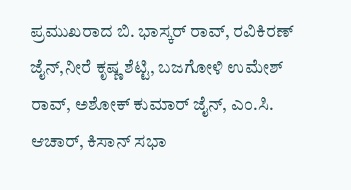ಪ್ರಮುಖರಾದ ಬಿ. ಭಾಸ್ಕರ್ ರಾವ್, ರವಿಕಿರಣ್ ಜೈನ್,ನೀರೆ ಕೃಷ್ಣ ಶೆಟ್ಟಿ, ಬಜಗೋಳಿ ಉಮೇಶ್ ರಾವ್, ಅಶೋಕ್ ಕುಮಾರ್ ಜೈನ್, ಎಂ.ಸಿ. ಆಚಾರ್, ಕಿಸಾನ್‌ ಸಭಾ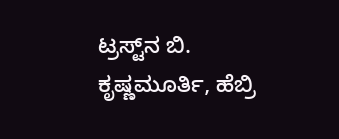ಟ್ರಸ್ಟ್‌ನ ಬಿ. ಕೃಷ್ಣಮೂರ್ತಿ, ಹೆಬ್ರಿ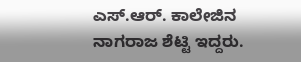ಎಸ್.ಆರ್. ಕಾಲೇಜಿನ ನಾಗರಾಜ ಶೆಟ್ಟಿ ಇದ್ದರು.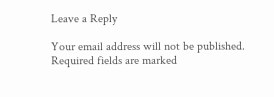Leave a Reply

Your email address will not be published. Required fields are marked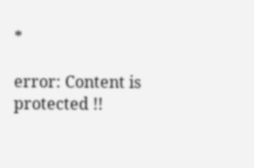*

error: Content is protected !!